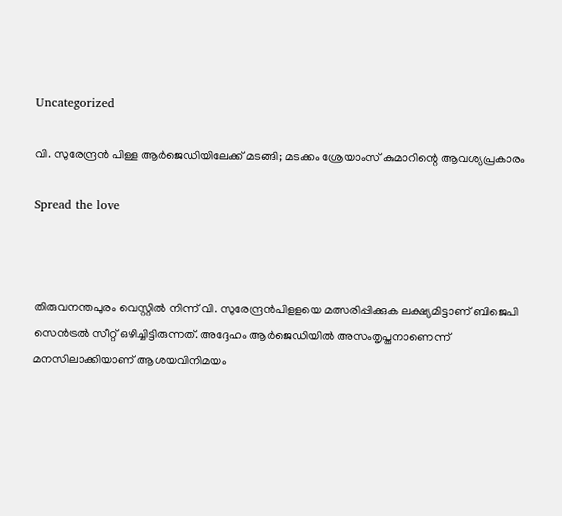Uncategorized

വി. സുരേന്ദ്രന്‍ പിള്ള ആര്‍ജെഡിയിലേക്ക് മടങ്ങി; മടക്കം ശ്രേയാംസ് കുമാറിന്റെ ആവശ്യപ്രകാരം

Spread the love



തിരുവനന്തപുരം വെസ്റ്റില്‍ നിന്ന് വി. സുരേന്ദ്രന്‍പിളളയെ മത്സരിപ്പിക്കുക ലക്ഷ്യമിട്ടാണ് ബിജെപി സെന്‍ട്രല്‍ സീറ്റ് ഒഴിച്ചിട്ടിരുന്നത്. അദ്ദേഹം ആര്‍ജെഡിയില്‍ അസംതൃപ്തനാണെന്ന് മനസിലാക്കിയാണ് ആശയവിനിമയം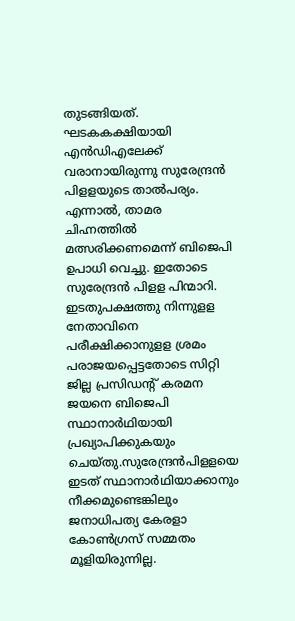തുടങ്ങിയത്. ഘടകകക്ഷിയായി എന്‍ഡിഎലേക്ക് വരാനായിരുന്നു സുരേന്ദ്രന്‍ പിളളയുടെ താല്‍പര്യം. എന്നാല്‍, താമര ചിഹ്നത്തില്‍ മത്സരിക്കണമെന്ന് ബിജെപി ഉപാധി വെച്ചു. ഇതോടെ സുരേന്ദ്രന്‍ പിളള പിന്മാറി. ഇടതുപക്ഷത്തു നിന്നുളള നേതാവിനെ പരീക്ഷിക്കാനുളള ശ്രമം പരാജയപ്പെട്ടതോടെ സിറ്റി ജില്ല പ്രസിഡന്റ് കരമന ജയനെ ബിജെപി സ്ഥാനാര്‍ഥിയായി പ്രഖ്യാപിക്കുകയും ചെയ്തു.സുരേന്ദ്രന്‍പിളളയെ ഇടത് സ്ഥാനാര്‍ഥിയാക്കാനും നീക്കമുണ്ടെങ്കിലും ജനാധിപത്യ കേരളാ കോണ്‍ഗ്രസ് സമ്മതം മൂളിയിരുന്നില്ല.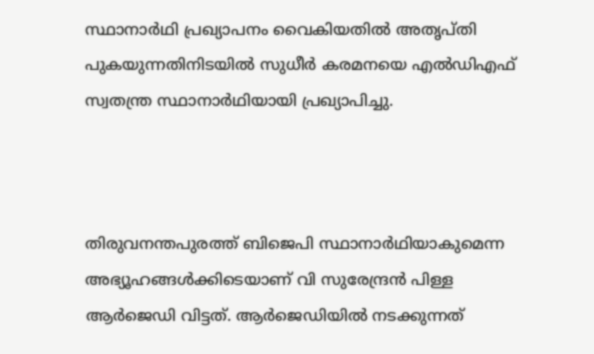സ്ഥാനാര്‍ഥി പ്രഖ്യാപനം വൈകിയതില്‍ അതൃപ്തി പുകയുന്നതിനിടയില്‍ സുധീര്‍ കരമനയെ എല്‍ഡിഎഫ് സ്വതന്ത്ര സ്ഥാനാര്‍ഥിയായി പ്രഖ്യാപിച്ചു.



തിരുവനന്തപുരത്ത് ബിജെപി സ്ഥാനാര്‍ഥിയാകുമെന്ന അഭ്യൂഹങ്ങള്‍ക്കിടെയാണ് വി സുരേന്ദ്രന്‍ പിള്ള ആര്‍ജെഡി വിട്ടത്. ആര്‍ജെഡിയില്‍ നടക്കുന്നത്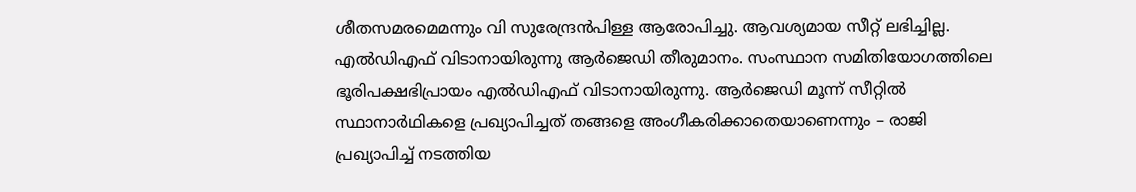ശീതസമരമെമന്നും വി സുരേന്ദ്രന്‍പിള്ള ആരോപിച്ചു. ആവശ്യമായ സീറ്റ് ലഭിച്ചില്ല. എല്‍ഡിഎഫ് വിടാനായിരുന്നു ആര്‍ജെഡി തീരുമാനം. സംസ്ഥാന സമിതിയോഗത്തിലെ ഭൂരിപക്ഷഭിപ്രായം എല്‍ഡിഎഫ് വിടാനായിരുന്നു. ആര്‍ജെഡി മൂന്ന് സീറ്റില്‍ സ്ഥാനാര്‍ഥികളെ പ്രഖ്യാപിച്ചത് തങ്ങളെ അംഗീകരിക്കാതെയാണെന്നും – രാജി പ്രഖ്യാപിച്ച് നടത്തിയ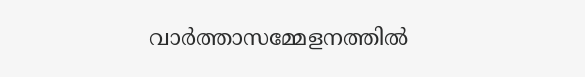വാര്‍ത്താസമ്മേളനത്തില്‍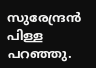സുരേന്ദ്രന്‍ പിള്ള പറഞ്ഞു.